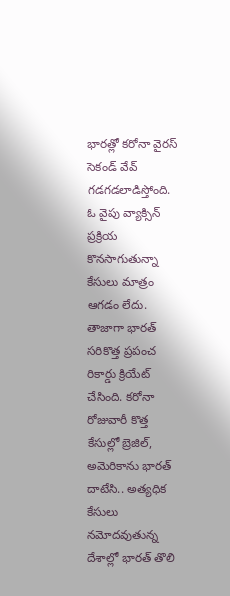భారత్లో కరోనా వైరస్ సెకండ్ వేవ్ గడగడలాడిస్తోంది. ఓ వైపు వ్యాక్సిన్ ప్రక్రియ కొనసాగుతున్నా కేసులు మాత్రం ఆగడం లేదు. తాజాగా భారత్ సరికొత్త ప్రపంచ రికార్డు క్రియేట్ చేసింది. కరోనా రోజువారీ కొత్త కేసుల్లో బ్రెజిల్, అమెరికాను భారత్ దాటేసి.. అత్యధిక కేసులు నమోదవుతున్న దేశాల్లో భారత్ తొలి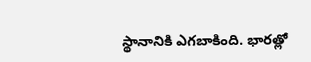స్థానానికి ఎగబాకింది. భారత్లో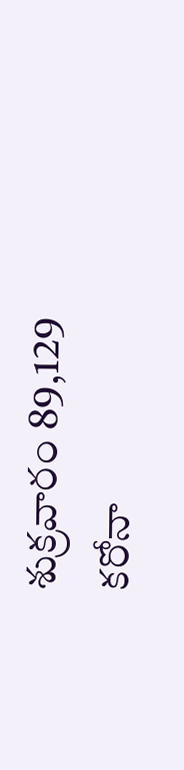శుక్రవారం 89,129 కరోనా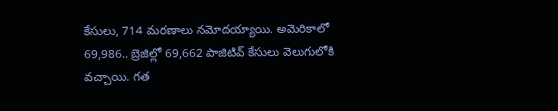కేసులు, 714 మరణాలు నమోదయ్యాయి. అమెరికాలో 69,986.. బ్రెజిల్లో 69,662 పాజిటివ్ కేసులు వెలుగులోకి వచ్చాయి. గత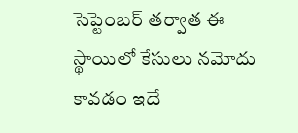సెప్టెంబర్ తర్వాత ఈ స్థాయిలో కేసులు నమోదు కావడం ఇదే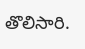తొలిసారి.